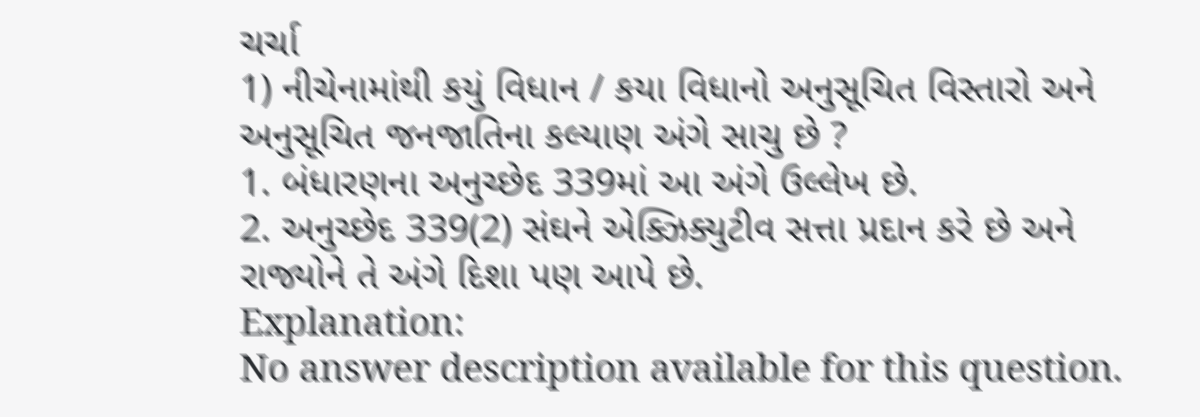ચર્ચા
1) નીચેનામાંથી કયું વિધાન / કયા વિધાનો અનુસૂચિત વિસ્તારો અને અનુસૂચિત જનજાતિના કલ્યાણ અંગે સાચુ છે ?
1. બંધારણના અનુચ્છેદ 339માં આ અંગે ઉલ્લેખ છે.
2. અનુચ્છેદ 339(2) સંઘને એક્ઝિક્યુટીવ સત્તા પ્રદાન કરે છે અને રાજ્યોને તે અંગે દિશા પણ આપે છે.
Explanation:
No answer description available for this question.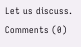Let us discuss.
Comments (0)